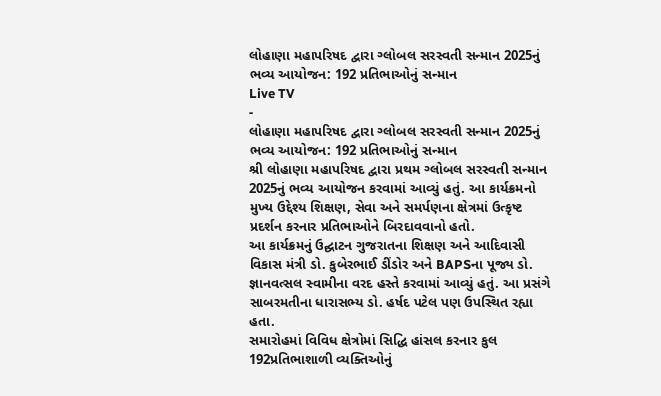લોહાણા મહાપરિષદ દ્વારા ગ્લોબલ સરસ્વતી સન્માન 2025નું ભવ્ય આયોજન: 192 પ્રતિભાઓનું સન્માન
Live TV
-
લોહાણા મહાપરિષદ દ્વારા ગ્લોબલ સરસ્વતી સન્માન 2025નું ભવ્ય આયોજન: 192 પ્રતિભાઓનું સન્માન
શ્રી લોહાણા મહાપરિષદ દ્વારા પ્રથમ ગ્લોબલ સરસ્વતી સન્માન 2025નું ભવ્ય આયોજન કરવામાં આવ્યું હતું. આ કાર્યક્રમનો મુખ્ય ઉદ્દેશ્ય શિક્ષણ, સેવા અને સમર્પણના ક્ષેત્રમાં ઉત્કૃષ્ટ પ્રદર્શન કરનાર પ્રતિભાઓને બિરદાવવાનો હતો.
આ કાર્યક્રમનું ઉદ્ઘાટન ગુજરાતના શિક્ષણ અને આદિવાસી વિકાસ મંત્રી ડો. કુબેરભાઈ ડીંડોર અને BAPSના પૂજ્ય ડો. જ્ઞાનવત્સલ સ્વામીના વરદ હસ્તે કરવામાં આવ્યું હતું. આ પ્રસંગે સાબરમતીના ધારાસભ્ય ડો. હર્ષદ પટેલ પણ ઉપસ્થિત રહ્યા હતા.
સમારોહમાં વિવિધ ક્ષેત્રોમાં સિદ્ધિ હાંસલ કરનાર કુલ 192પ્રતિભાશાળી વ્યક્તિઓનું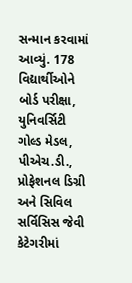સન્માન કરવામાં આવ્યું. 178 વિદ્યાર્થીઓને બોર્ડ પરીક્ષા, યુનિવર્સિટી ગોલ્ડ મેડલ, પીએચ.ડી., પ્રોફેશનલ ડિગ્રી અને સિવિલ સર્વિસિસ જેવી કેટેગરીમાં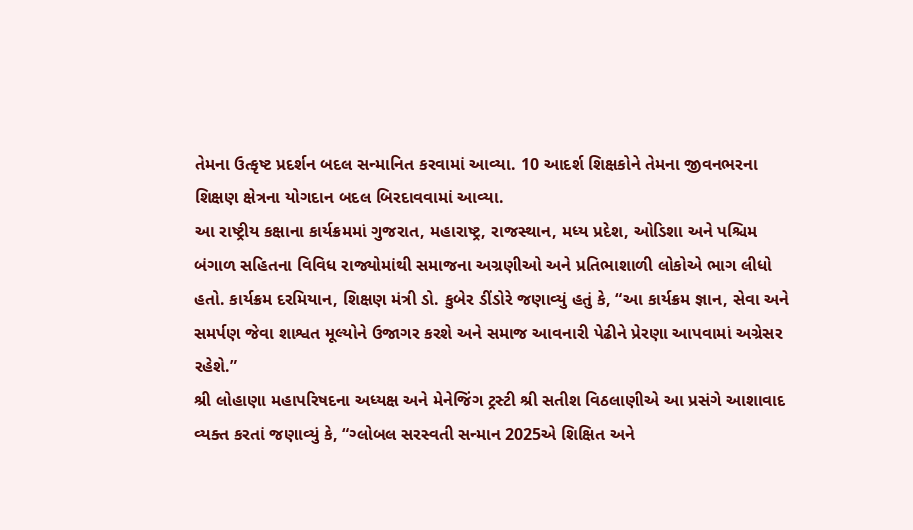તેમના ઉત્કૃષ્ટ પ્રદર્શન બદલ સન્માનિત કરવામાં આવ્યા. 10 આદર્શ શિક્ષકોને તેમના જીવનભરના શિક્ષણ ક્ષેત્રના યોગદાન બદલ બિરદાવવામાં આવ્યા.
આ રાષ્ટ્રીય કક્ષાના કાર્યક્રમમાં ગુજરાત, મહારાષ્ટ્ર, રાજસ્થાન, મધ્ય પ્રદેશ, ઓડિશા અને પશ્ચિમ બંગાળ સહિતના વિવિધ રાજ્યોમાંથી સમાજના અગ્રણીઓ અને પ્રતિભાશાળી લોકોએ ભાગ લીધો હતો. કાર્યક્રમ દરમિયાન, શિક્ષણ મંત્રી ડો. કુબેર ડીંડોરે જણાવ્યું હતું કે, “આ કાર્યક્રમ જ્ઞાન, સેવા અને સમર્પણ જેવા શાશ્વત મૂલ્યોને ઉજાગર કરશે અને સમાજ આવનારી પેઢીને પ્રેરણા આપવામાં અગ્રેસર રહેશે.”
શ્રી લોહાણા મહાપરિષદના અધ્યક્ષ અને મેનેજિંગ ટ્રસ્ટી શ્રી સતીશ વિઠલાણીએ આ પ્રસંગે આશાવાદ વ્યક્ત કરતાં જણાવ્યું કે, “ગ્લોબલ સરસ્વતી સન્માન 2025એ શિક્ષિત અને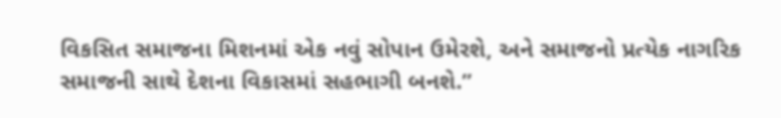વિકસિત સમાજના મિશનમાં એક નવું સોપાન ઉમેરશે, અને સમાજનો પ્રત્યેક નાગરિક સમાજની સાથે દેશના વિકાસમાં સહભાગી બનશે.”